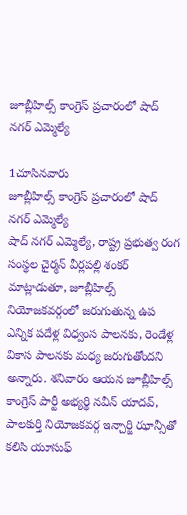జూబ్లీహిల్స్ కాంగ్రెస్ ప్రచారంలో షాద్ నగర్ ఎమ్మెల్యే

1చూసినవారు
జూబ్లీహిల్స్ కాంగ్రెస్ ప్రచారంలో షాద్ నగర్ ఎమ్మెల్యే
షాద్ నగర్ ఎమ్మెల్యే, రాష్ట్ర ప్రభుత్వ రంగ సంస్థల చైర్మన్ వీర్లపల్లి శంకర్ మాట్లాడుతూ, జూబ్లీహిల్స్ నియోజకవర్గంలో జరుగుతున్న ఉప ఎన్నిక పదేళ్ల విధ్వంస పాలనకు, రెండేళ్ల వికాస పాలనకు మధ్య జరుగుతోందని అన్నారు. శనివారం ఆయన జూబ్లీహిల్స్ కాంగ్రెస్ పార్టీ అభ్యర్థి నవీన్ యాదవ్, పాలకుర్తి నియోజకవర్గ ఇన్చార్జి ఝాన్సీతో కలిసి యూసుఫ్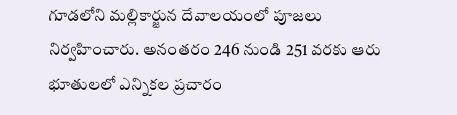గూడలోని మల్లికార్జున దేవాలయంలో పూజలు నిర్వహించారు. అనంతరం 246 నుండి 251 వరకు ఆరు భూతులలో ఎన్నికల ప్రచారం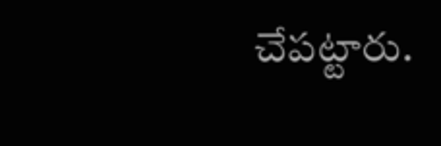చేపట్టారు.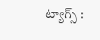ట్యాగ్స్ :